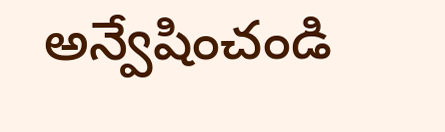అన్వేషించండి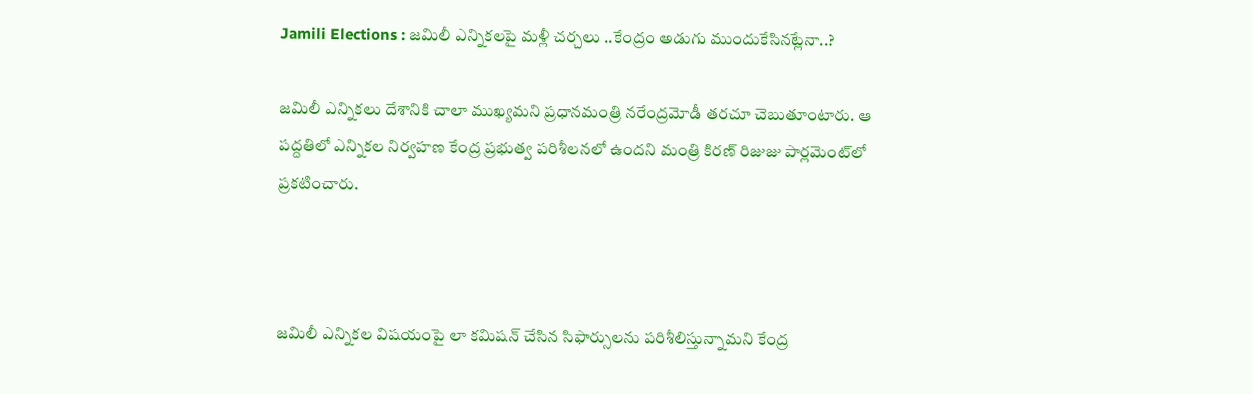Jamili Elections : జమిలీ ఎన్నికలపై మళ్లీ చర్చలు ..కేంద్రం అడుగు ముందుకేసినట్లేనా..?

జమిలీ ఎన్నికలు దేశానికి చాలా ముఖ్యమని ప్రధానమంత్రి నరేంద్రమోడీ తరచూ చెబుతూంటారు. ఆ పద్దతిలో ఎన్నికల నిర్వహణ కేంద్ర ప్రభుత్వ పరిశీలనలో ఉందని మంత్రి కిరణ్ రిజుజు పార్లమెంట్‌లో ప్రకటించారు.



జమిలీ ఎన్నికల విషయంపై లా కమిషన్ చేసిన సిఫార్సులను పరిశీలిస్తున్నామని కేంద్ర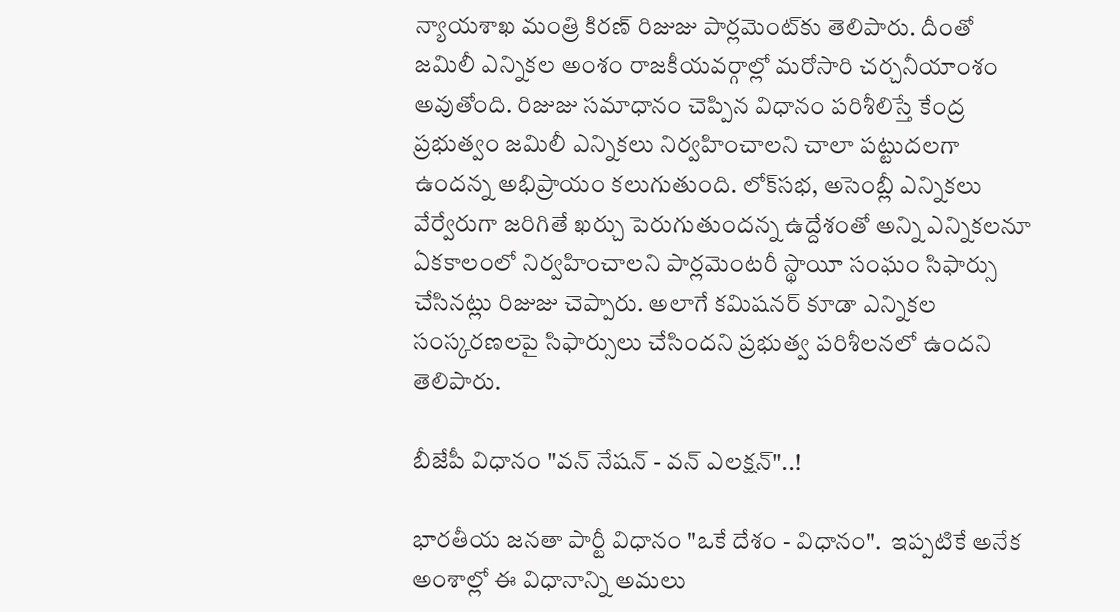న్యాయశాఖ మంత్రి కిరణ్ రిజుజు పార్లమెంట్‌కు తెలిపారు. దీంతో జమిలీ ఎన్నికల అంశం రాజకీయవర్గాల్లో మరోసారి చర్చనీయాంశం అవుతోంది. రిజుజు సమాధానం చెప్పిన విధానం పరిశీలిస్తే కేంద్ర ప్రభుత్వం జమిలీ ఎన్నికలు నిర్వహించాలని చాలా పట్టుదలగా ఉందన్న అభిప్రాయం కలుగుతుంది. లోక్‌సభ, అసెంబ్లీ ఎన్నికలు వేర్వేరుగా జరిగితే ఖర్చు పెరుగుతుందన్న ఉద్దేశంతో అన్ని ఎన్నికలనూ ఏకకాలంలో నిర్వహించాలని పార్లమెంటరీ స్థాయీ సంఘం సిఫార్సు చేసినట్లు రిజుజు చెప్పారు. అలాగే కమిషనర్ కూడా ఎన్నికల సంస్కరణలపై సిఫార్సులు చేసిందని ప్రభుత్వ పరిశీలనలో ఉందని  తెలిపారు.

బీజేపీ విధానం "వన్ నేషన్ - వన్ ఎలక్షన్"..!

భారతీయ జనతా పార్టీ విధానం "ఒకే దేశం - విధానం".  ఇప్పటికే అనేక అంశాల్లో ఈ విధానాన్ని అమలు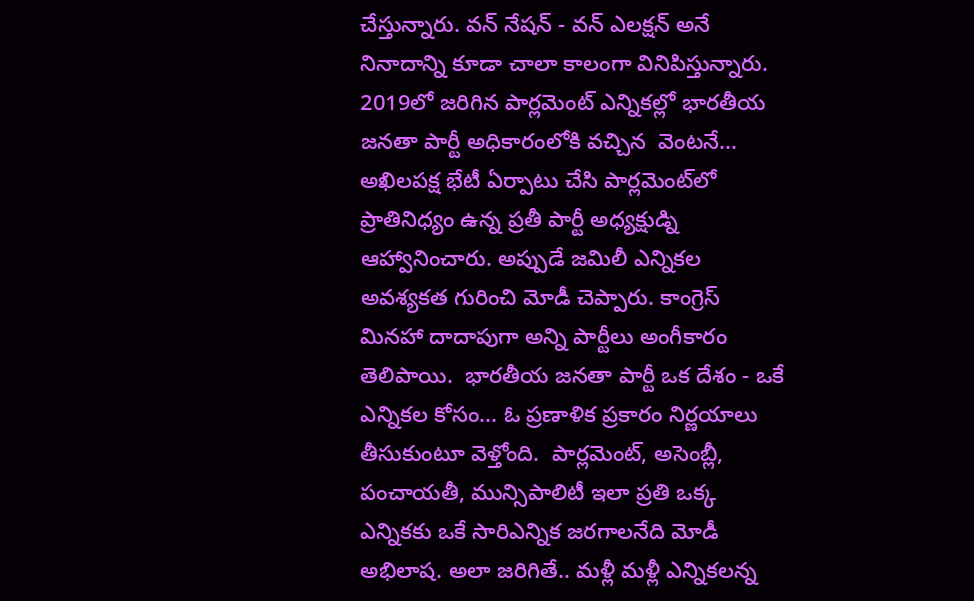చేస్తున్నారు. వన్ నేషన్ - వన్ ఎలక్షన్ అనే నినాదాన్ని కూడా చాలా కాలంగా వినిపిస్తున్నారు. 2019లో జరిగిన పార్లమెంట్ ఎన్నికల్లో భారతీయ జనతా పార్టీ అధికారంలోకి వచ్చిన  వెంటనే... అఖిలపక్ష భేటీ ఏర్పాటు చేసి పార్లమెంట్‌లో ప్రాతినిధ్యం ఉన్న ప్రతీ పార్టీ అధ్యక్షుడ్ని ఆహ్వానించారు. అప్పుడే జమిలీ ఎన్నికల అవశ్యకత గురించి మోడీ చెప్పారు. కాంగ్రెస్ మినహా దాదాపుగా అన్ని పార్టీలు అంగీకారం తెలిపాయి.  భారతీయ జనతా పార్టీ ఒక దేశం - ఒకే ఎన్నికల కోసం... ఓ ప్రణాళిక ప్రకారం నిర్ణయాలు తీసుకుంటూ వెళ్తోంది.  పార్లమెంట్, అసెంబ్లీ, పంచాయతీ, మున్సిపాలిటీ ఇలా ప్రతి ఒక్క ఎన్నికకు ఒకే సారిఎన్నిక జరగాలనేది మోడీ అభిలాష. అలా జరిగితే.. మళ్లీ మళ్లీ ఎన్నికలన్న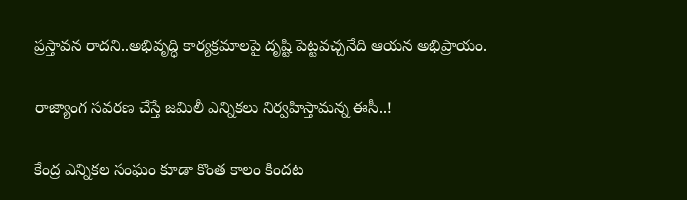ప్రస్తావన రాదని..అభివృద్ధి కార్యక్రమాలపై దృష్టి పెట్టవచ్చనేది ఆయన అభిప్రాయం.

రాజ్యాంగ సవరణ చేస్తే జమిలీ ఎన్నికలు నిర్వహిస్తామన్న ఈసీ..!

కేంద్ర ఎన్నికల సంఘం కూడా కొంత కాలం కిందట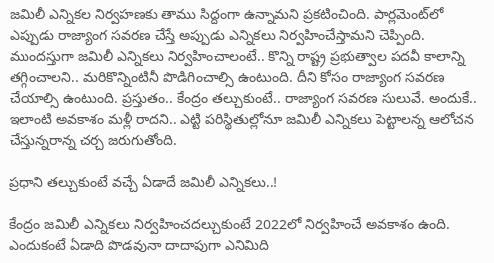జమిలీ ఎన్నికల నిర్వహణకు తాము సిద్దంగా ఉన్నామని ప్రకటించింది. పార్లమెంట్‌లో ఎప్పుడు రాజ్యాంగ సవరణ చేస్తే అప్పుడు ఎన్నికలు నిర్వహించేస్తామని చెప్పింది. ముందస్తుగా జమిలీ ఎన్నికలు నిర్వహించాలంటే.. కొన్ని రాష్ట్ర ప్రభుత్వాల పదవీ కాలాన్ని తగ్గించాలని.. మరికొన్నింటినీ పొడిగించాల్సి ఉంటుంది. దీని కోసం రాజ్యాంగ సవరణ చేయాల్సి ఉంటుంది. ప్రస్తుతం.. కేంద్రం తల్చుకుంటే.. రాజ్యాంగ సవరణ సులువే. అందుకే..  ఇలాంటి అవకాశం మళ్లీ రాదని.. ఎట్టి పరిస్థితుల్లోనూ జమిలీ ఎన్నికలు పెట్టాలన్న ఆలోచన చేస్తున్నరాన్న చర్చ జరుగుతోంది.

ప్రధాని తల్చుకుంటే వచ్చే ఏడాదే జమిలీ ఎన్నికలు..!

కేంద్రం జమిలీ ఎన్నికలు నిర్వహించదల్చుకుంటే 2022లో నిర‌్వహించే అవకాశం ఉంది. ఎందుకంటే ఏడాది పొడవునా దాదాపుగా ఎనిమిది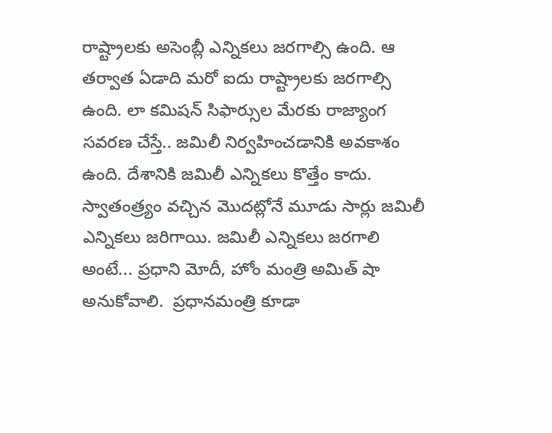రాష్ట్రాలకు అసెంబ్లీ ఎన్నికలు జరగాల్సి ఉంది. ఆ తర్వాత ఏడాది మరో ఐదు రాష్ట్రాలకు జరగాల్సి ఉంది. లా కమిషన్ సిఫార్సుల మేరకు రాజ్యాంగ సవరణ చేస్తే.. జమిలీ నిర్వహించడానికి అవకాశం ఉంది. దేశానికి జమిలీ ఎన్నికలు కొత్తేం కాదు. స్వాతంత్ర్యం వచ్చిన మొదట్లోనే మూడు సార్లు జమిలీ ఎన్నికలు జరిగాయి. జమిలీ ఎన్నికలు జరగాలి అంటే... ప్రధాని మోదీ, హోం మంత్రి అమిత్ షా అనుకోవాలి.  ప్రధానమంత్రి కూడా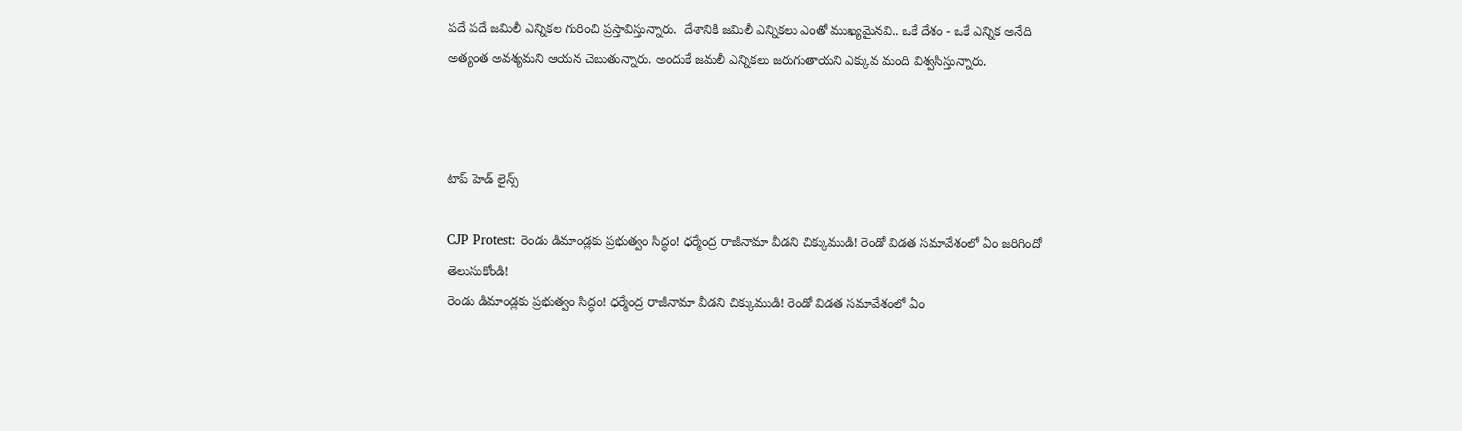పదే పదే జమిలీ ఎన్నికల గురించి ప్రస్తావిస్తున్నారు.  దేశానికి జమిలీ ఎన్నికలు ఎంతో ముఖ్యమైనవి.. ఒకే దేశం - ఒకే ఎన్నిక అనేది అత్యంత అవశ్యమని ఆయన చెబుతున్నారు. అందుకే జమలీ ఎన్నికలు జరుగుతాయని ఎక్కువ మంది విశ్వసిస్తున్నారు.



టాప్ హెడ్ లైన్స్

CJP Protest: రెండు డిమాండ్లకు ప్రభుత్వం సిద్ధం! ధర్మేంద్ర రాజీనామా వీడని చిక్కుముడి! రెండో విడత సమావేశంలో ఏం జరిగిందో తెలుసుకోండి!
రెండు డిమాండ్లకు ప్రభుత్వం సిద్ధం! ధర్మేంద్ర రాజీనామా వీడని చిక్కుముడి! రెండో విడత సమావేశంలో ఏం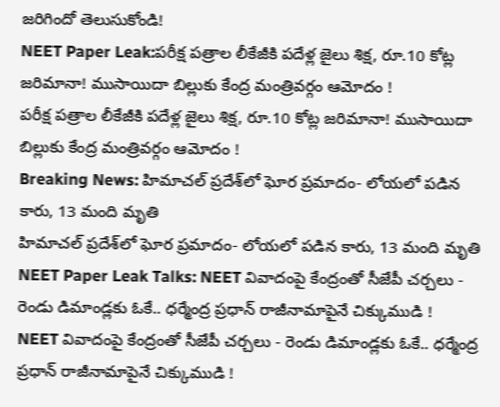జరిగిందో తెలుసుకోండి!
NEET Paper Leak:పరీక్ష పత్రాల లీకేజీకి పదేళ్ల జైలు శిక్ష, రూ.10 కోట్ల జరిమానా! ముసాయిదా బిల్లుకు కేంద్ర మంత్రివర్గం ఆమోదం !
పరీక్ష పత్రాల లీకేజీకి పదేళ్ల జైలు శిక్ష, రూ.10 కోట్ల జరిమానా! ముసాయిదా బిల్లుకు కేంద్ర మంత్రివర్గం ఆమోదం !
Breaking News: హిమాచల్ ప్రదేశ్‌లో ఘోర ప్రమాదం- లోయలో పడిన కారు, 13 మంది మృతి
హిమాచల్ ప్రదేశ్‌లో ఘోర ప్రమాదం- లోయలో పడిన కారు, 13 మంది మృతి
NEET Paper Leak Talks: NEET వివాదంపై కేంద్రంతో సీజేపీ చర్చలు - రెండు డిమాండ్లకు ఓకే.. ధర్మేంద్ర ప్రధాన్ రాజీనామాపైనే చిక్కుముడి !
NEET వివాదంపై కేంద్రంతో సీజేపీ చర్చలు - రెండు డిమాండ్లకు ఓకే.. ధర్మేంద్ర ప్రధాన్ రాజీనామాపైనే చిక్కుముడి !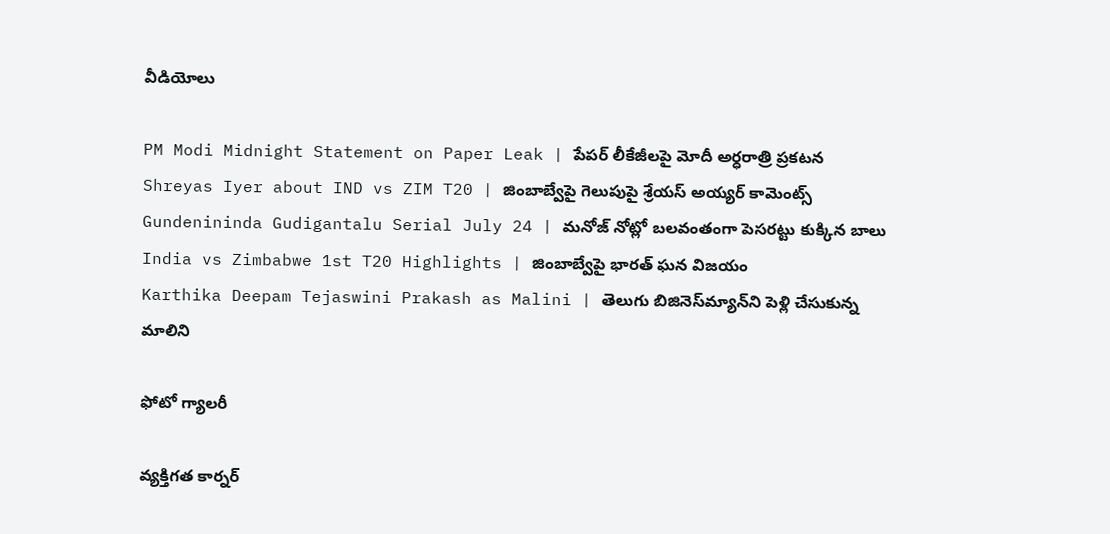వీడియోలు

PM Modi Midnight Statement on Paper Leak | పేపర్ లీకేజీలపై మోదీ అర్ధరాత్రి ప్రకటన
Shreyas Iyer about IND vs ZIM T20 | జింబాబ్వేపై గెలుపుపై శ్రేయస్ అయ్యర్ కామెంట్స్
Gundenininda Gudigantalu Serial July 24 | మనోజ్ నోట్లో బలవంతంగా పెసరట్టు కుక్కిన బాలు
India vs Zimbabwe 1st T20 Highlights | జింబాబ్వేపై భారత్ ఘన విజయం
Karthika Deepam Tejaswini Prakash as Malini | తెలుగు బిజినెస్‌మ్యాన్‌ని పెళ్లి చేసుకున్న మాలిని

ఫోటో గ్యాలరీ

వ్యక్తిగత కార్నర్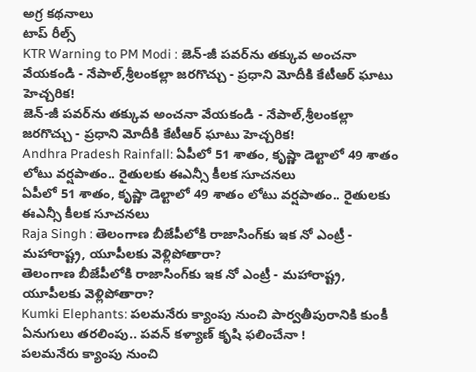అగ్ర కథనాలు
టాప్ రీల్స్
KTR Warning to PM Modi : జెన్-జీ పవర్‌ను తక్కువ అంచనా వేయకండి - నేపాల్,శ్రీలంకల్లా జరగొచ్చు - ప్రధాని మోదీకి కేటీఆర్ ఘాటు హెచ్చరిక!
జెన్-జీ పవర్‌ను తక్కువ అంచనా వేయకండి - నేపాల్,శ్రీలంకల్లా జరగొచ్చు - ప్రధాని మోదీకి కేటీఆర్ ఘాటు హెచ్చరిక!
Andhra Pradesh Rainfall: ఏపీలో 51 శాతం, కృష్ణా డెల్టాలో 49 శాతం లోటు వర్షపాతం.. రైతులకు ఈఎన్సీ కీలక సూచనలు
ఏపీలో 51 శాతం, కృష్ణా డెల్టాలో 49 శాతం లోటు వర్షపాతం.. రైతులకు ఈఎన్సీ కీలక సూచనలు
Raja Singh : తెలంగాణ బీజేపీలోకి రాజాసింగ్‌కు ఇక నో ఎంట్రీ - మహారాష్ట్ర, యూపీలకు వెళ్లిపోతారా?
తెలంగాణ బీజేపీలోకి రాజాసింగ్‌కు ఇక నో ఎంట్రీ - మహారాష్ట్ర, యూపీలకు వెళ్లిపోతారా?
Kumki Elephants: పలమనేరు క్యాంపు నుంచి పార్వతీపురానికి కుంకీ ఏనుగులు తరలింపు.. పవన్ కళ్యాణ్ కృషి ఫలించేనా !
పలమనేరు క్యాంపు నుంచి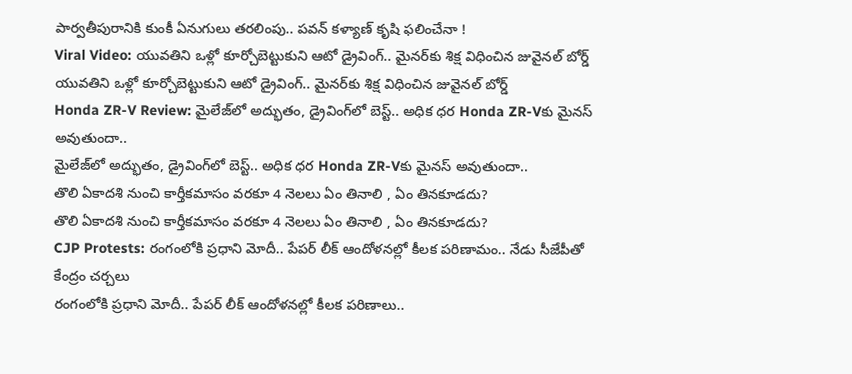పార్వతీపురానికి కుంకీ ఏనుగులు తరలింపు.. పవన్ కళ్యాణ్ కృషి ఫలించేనా !
Viral Video: యువతిని ఒళ్లో కూర్చోబెట్టుకుని ఆటో డ్రైవింగ్.. మైనర్‌కు శిక్ష విధించిన జువైనల్ బోర్డ్
యువతిని ఒళ్లో కూర్చోబెట్టుకుని ఆటో డ్రైవింగ్.. మైనర్‌కు శిక్ష విధించిన జువైనల్ బోర్డ్
Honda ZR-V Review: మైలేజ్‌లో అద్భుతం, డ్రైవింగ్‌లో బెస్ట్.. అధిక ధర Honda ZR-Vకు మైనస్ అవుతుందా..
మైలేజ్‌లో అద్భుతం, డ్రైవింగ్‌లో బెస్ట్.. అధిక ధర Honda ZR-Vకు మైనస్ అవుతుందా..
తొలి ఏకాదశి నుంచి కార్తీకమాసం వరకూ 4 నెలలు ఏం తినాలి , ఏం తినకూడదు?
తొలి ఏకాదశి నుంచి కార్తీకమాసం వరకూ 4 నెలలు ఏం తినాలి , ఏం తినకూడదు?
CJP Protests: రంగంలోకి ప్రధాని మోదీ.. పేపర్ లీక్ ఆందోళనల్లో కీలక పరిణామం.. నేడు సీజేపీతో కేంద్రం చర్చలు
రంగంలోకి ప్రధాని మోదీ.. పేపర్ లీక్ ఆందోళనల్లో కీలక పరిణాలు..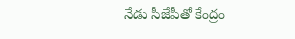నేడు సీజేపీతో కేంద్రం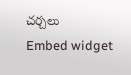చర్చలు
Embed widget